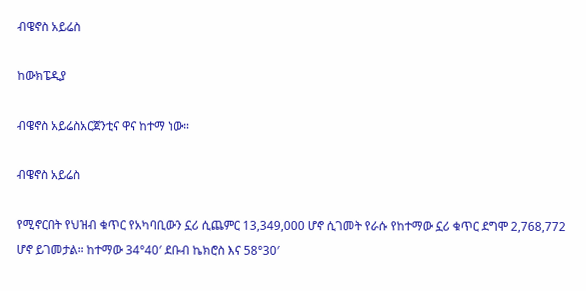ብዌኖስ አይሬስ

ከውክፔዲያ

ብዌኖስ አይሬስአርጀንቲና ዋና ከተማ ነው።

ብዌኖስ አይሬስ

የሚኖርበት የህዝብ ቁጥር የአካባቢውን ኗሪ ሲጨምር 13,349,000 ሆኖ ሲገመት የራሱ የከተማው ኗሪ ቁጥር ደግሞ 2,768,772 ሆኖ ይገመታል። ከተማው 34°40′ ደቡብ ኬክሮስ እና 58°30′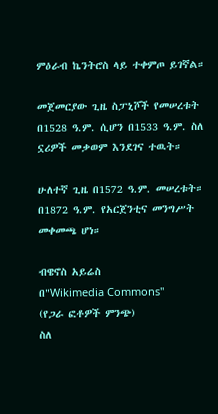ምዕራብ ኬንትሮስ ላይ ተቀምጦ ይገኛል።

መጀመርያው ጊዜ ስፓኒሾች የመሠረቱት በ1528 ዓ.ም. ሲሆን በ1533 ዓ.ም. ስለ ኗሪዎች መቃወም እንደገና ተዉት።

ሁለተኛ ጊዜ በ1572 ዓ.ም. መሠረቱት። በ1872 ዓ.ም. የአርጀንቲና መንግሥት መቀመጫ ሆነ።

ብዌኖስ አይሬስ
በ"Wikimedia Commons"
(የጋራ ፎቶዎች ምንጭ)
ስለ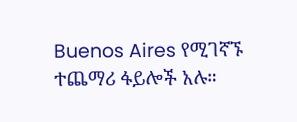Buenos Aires የሚገኛኙ
ተጨማሪ ፋይሎች አሉ።